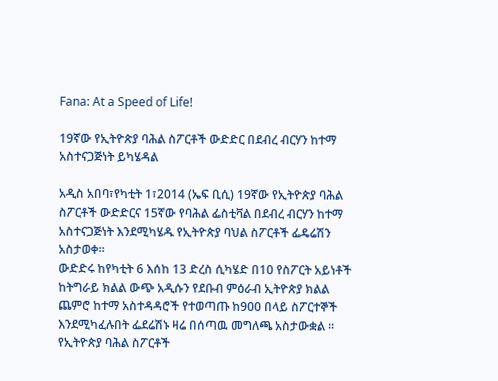Fana: At a Speed of Life!

19ኛው የኢትዮጵያ ባሕል ስፖርቶች ውድድር በደብረ ብርሃን ከተማ አስተናጋጅነት ይካሄዳል

አዲስ አበባ፣የካቲት 1፣2014 (ኤፍ ቢሲ) 19ኛው የኢትዮጵያ ባሕል ስፖርቶች ውድድርና 15ኛው የባሕል ፌስቲቫል በደብረ ብርሃን ከተማ አስተናጋጅነት እንደሚካሄዱ የኢትዮጵያ ባህል ስፖርቶች ፌዴሬሽን አስታወቀ።
ውድድሩ ከየካቲት 6 እሰከ 13 ድረስ ሲካሄድ በ10 የስፖርት አይነቶች ከትግራይ ክልል ውጭ አዲሱን የደቡብ ምዕራብ ኢትዮጵያ ክልል ጨምሮ ከተማ አስተዳዳሮች የተወጣጡ ከ900 በላይ ስፖርተኞች እንደሚካፈሉበት ፌደሬሽኑ ዛሬ በሰጣዉ መግለጫ አስታውቋል ፡፡
የኢትዮጵያ ባሕል ስፖርቶች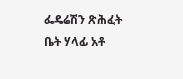ፌዴሬሽን ጽሕፈት ቤት ሃላፊ አቶ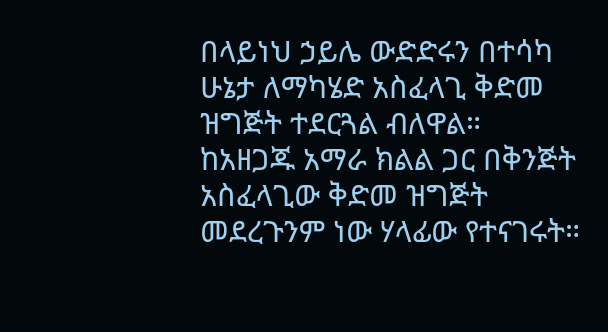በላይነህ ኃይሌ ውድድሩን በተሳካ ሁኔታ ለማካሄድ አስፈላጊ ቅድመ ዝግጅት ተደርጓል ብለዋል።
ከአዘጋጁ አማራ ክልል ጋር በቅንጅት አስፈላጊው ቅድመ ዝግጅት መደረጉንም ነው ሃላፊው የተናገሩት።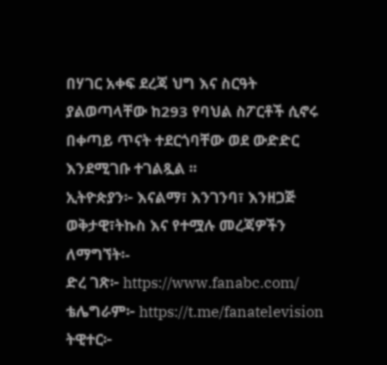በሃገር አቀፍ ደረጃ ህግ እና ስርዓት ያልወጣላቸው ከ293 የባህል ስፖርቶች ሲኖሩ በቀጣይ ጥናት ተደርጎባቸው ወደ ውድድር እንደሚገቡ ተገልጿል ፡፡
ኢትዮጵያን፦ እናልማ፣ እንገንባ፣ እንዘጋጅ
ወቅታዊ፣ትኩስ እና የተሟሉ መረጃዎችን ለማግኘት፡-
ድረ ገጽ፦ https://www.fanabc.com/
ቴሌግራም፦ https://t.me/fanatelevision
ትዊተር፦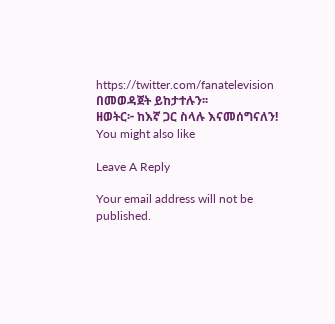https://twitter.com/fanatelevision በመወዳጀት ይከታተሉን፡፡
ዘወትር፦ ከእኛ ጋር ስላሉ እናመሰግናለን!
You might also like

Leave A Reply

Your email address will not be published.